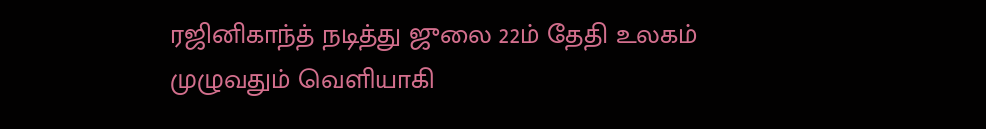ரஜினிகாந்த் நடித்து ஜுலை 22ம் தேதி உலகம் முழுவதும் வெளியாகி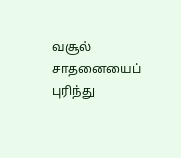வசூல் சாதனையைப் புரிந்து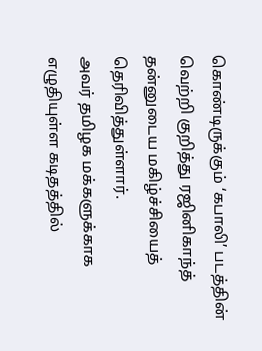கொண்டிருக்கும் ‘கபாலி’ படத்தின் வெற்றி குறித்து ரஜினிகாந்த் தன்னுடைய மகிழ்ச்சியைத் தெரிவித்துள்ளார்.
அவர் தமிழக மக்களுக்காக எழுதியுள்ள கடிதத்தில்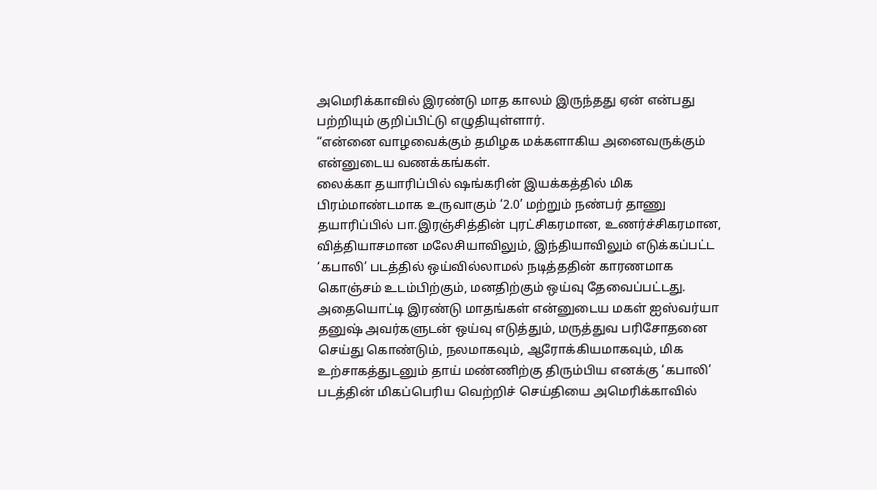அமெரிக்காவில் இரண்டு மாத காலம் இருந்தது ஏன் என்பது பற்றியும் குறிப்பிட்டு எழுதியுள்ளார்.
“என்னை வாழவைக்கும் தமிழக மக்களாகிய அனைவருக்கும் என்னுடைய வணக்கங்கள்.
லைக்கா தயாரிப்பில் ஷங்கரின் இயக்கத்தில் மிக பிரம்மாண்டமாக உருவாகும் ‘2.0’ மற்றும் நண்பர் தாணு தயாரிப்பில் பா.இரஞ்சித்தின் புரட்சிகரமான, உணர்ச்சிகரமான, வித்தியாசமான மலேசியாவிலும், இந்தியாவிலும் எடுக்கப்பட்ட ‘கபாலி’ படத்தில் ஒய்வில்லாமல் நடித்ததின் காரணமாக கொஞ்சம் உடம்பிற்கும், மனதிற்கும் ஒய்வு தேவைப்பட்டது.
அதையொட்டி இரண்டு மாதங்கள் என்னுடைய மகள் ஐஸ்வர்யா தனுஷ் அவர்களுடன் ஒய்வு எடுத்தும், மருத்துவ பரிசோதனை செய்து கொண்டும், நலமாகவும், ஆரோக்கியமாகவும், மிக உற்சாகத்துடனும் தாய் மண்ணிற்கு திரும்பிய எனக்கு ‘கபாலி’ படத்தின் மிகப்பெரிய வெற்றிச் செய்தியை அமெரிக்காவில்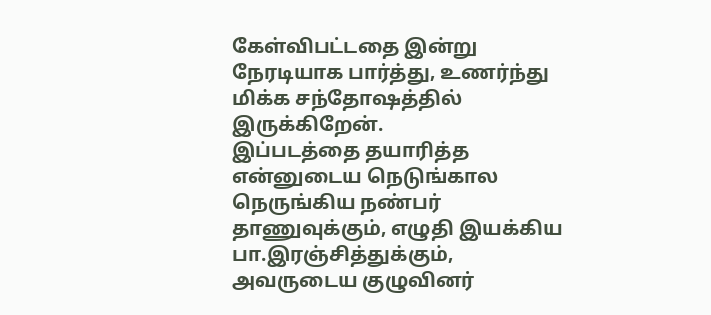கேள்விபட்டதை இன்று நேரடியாக பார்த்து, உணர்ந்து மிக்க சந்தோஷத்தில் இருக்கிறேன்.
இப்படத்தை தயாரித்த என்னுடைய நெடுங்கால நெருங்கிய நண்பர் தாணுவுக்கும், எழுதி இயக்கிய பா.இரஞ்சித்துக்கும், அவருடைய குழுவினர்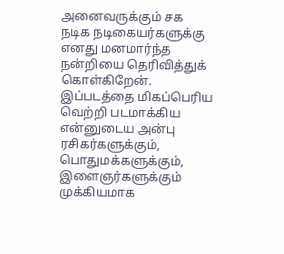அனைவருக்கும் சக நடிக நடிகையர்களுக்கு எனது மனமார்ந்த நன்றியை தெரிவித்துக் கொள்கிறேன்.
இப்படத்தை மிகப்பெரிய வெற்றி படமாக்கிய என்னுடைய அன்பு ரசிகர்களுக்கும், பொதுமக்களுக்கும், இளைஞர்களுக்கும் முக்கியமாக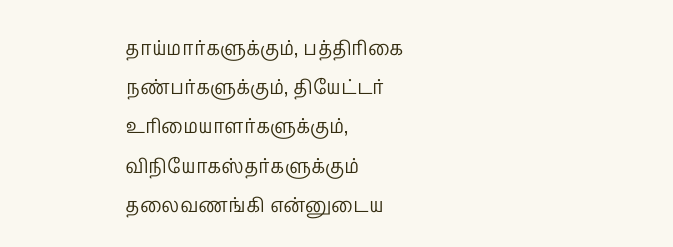தாய்மார்களுக்கும், பத்திரிகை நண்பர்களுக்கும், தியேட்டர் உரிமையாளர்களுக்கும், விநியோகஸ்தர்களுக்கும் தலைவணங்கி என்னுடைய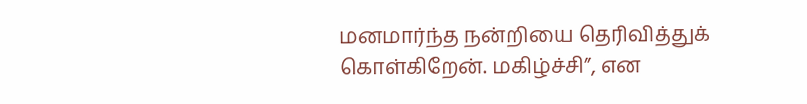மனமார்ந்த நன்றியை தெரிவித்துக் கொள்கிறேன். மகிழ்ச்சி”, என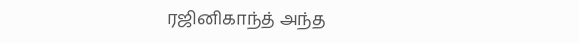ரஜினிகாந்த் அந்த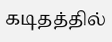கடிதத்தில்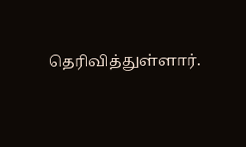தெரிவித்துள்ளார்.